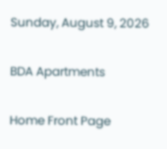Sunday, August 9, 2026

BDA Apartments

Home Front Page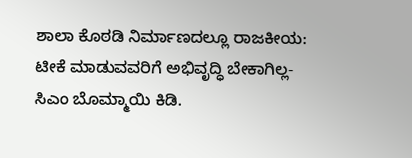ಶಾಲಾ ಕೊಠಡಿ ನಿರ್ಮಾಣದಲ್ಲೂ ರಾಜಕೀಯ: ಟೀಕೆ ಮಾಡುವವರಿಗೆ ಅಭಿವೃದ್ಧಿ ಬೇಕಾಗಿಲ್ಲ- ಸಿಎಂ ಬೊಮ್ಮಾಯಿ ಕಿಡಿ.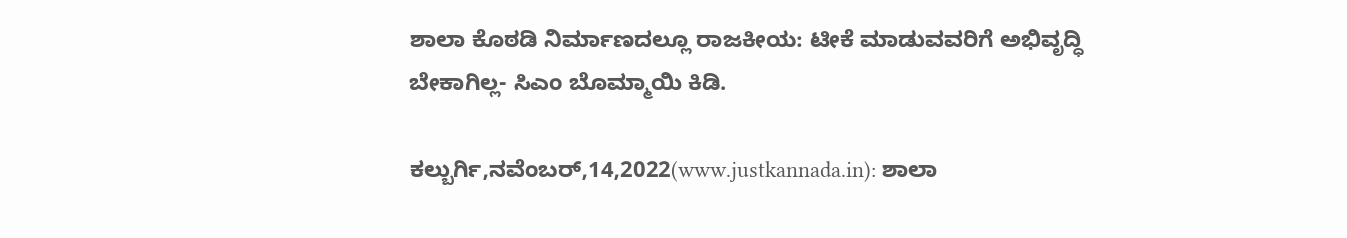ಶಾಲಾ ಕೊಠಡಿ ನಿರ್ಮಾಣದಲ್ಲೂ ರಾಜಕೀಯ: ಟೀಕೆ ಮಾಡುವವರಿಗೆ ಅಭಿವೃದ್ಧಿ ಬೇಕಾಗಿಲ್ಲ- ಸಿಎಂ ಬೊಮ್ಮಾಯಿ ಕಿಡಿ.

ಕಲ್ಬುರ್ಗಿ,ನವೆಂಬರ್,14,2022(www.justkannada.in): ಶಾಲಾ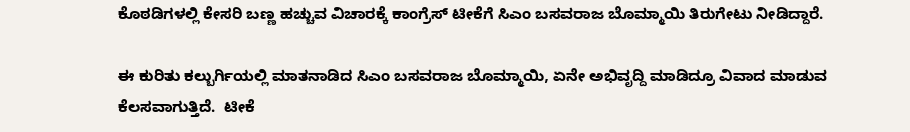ಕೊಠಡಿಗಳಲ್ಲಿ ಕೇಸರಿ ಬಣ್ಣ ಹಚ್ಚುವ ವಿಚಾರಕ್ಕೆ ಕಾಂಗ್ರೆಸ್ ಟೀಕೆಗೆ ಸಿಎಂ ಬಸವರಾಜ ಬೊಮ್ಮಾಯಿ ತಿರುಗೇಟು ನೀಡಿದ್ದಾರೆ.

ಈ ಕುರಿತು ಕಲ್ಬುರ್ಗಿಯಲ್ಲಿ ಮಾತನಾಡಿದ ಸಿಎಂ ಬಸವರಾಜ ಬೊಮ್ಮಾಯಿ, ಏನೇ ಅಭಿವೃದ್ದಿ ಮಾಡಿದ್ರೂ ವಿವಾದ ಮಾಡುವ ಕೆಲಸವಾಗುತ್ತಿದೆ.  ಟೀಕೆ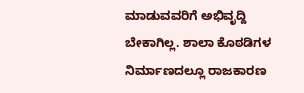ಮಾಡುವವರಿಗೆ ಅಭಿವೃದ್ದಿ ಬೇಕಾಗಿಲ್ಲ. ಶಾಲಾ ಕೊಠಡಿಗಳ ನಿರ್ಮಾಣದಲ್ಲೂ ರಾಜಕಾರಣ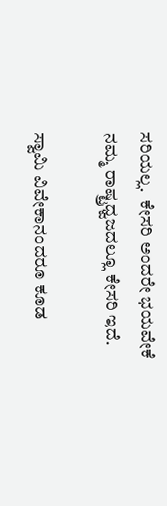ಸರಿಯಲ್ಲ.  ಕೇಸರಿ ಅಂದರೇ ಭಯವೇಕೆ ನಮ್ಮ ರಾಷ್ಟ್ರಧ್ವಜದಲ್ಲೂ ಕೇಸರಿ ಇದೆ.

ಸ್ವಾಮಿ ವಿವೇಕಾನಂದರೂ ಕೂಡ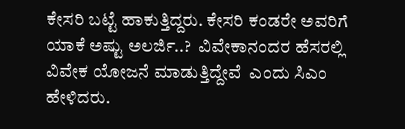ಕೇಸರಿ ಬಟ್ಟೆ ಹಾಕುತ್ತಿದ್ದರು. ಕೇಸರಿ ಕಂಡರೇ ಅವರಿಗೆ ಯಾಕೆ ಅಷ್ಟು ಅಲರ್ಜಿ..?  ವಿವೇಕಾನಂದರ ಹೆಸರಲ್ಲಿ ವಿವೇಕ ಯೋಜನೆ ಮಾಡುತ್ತಿದ್ದೇವೆ  ಎಂದು ಸಿಎಂ ಹೇಳಿದರು.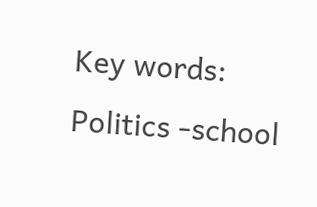Key words: Politics -school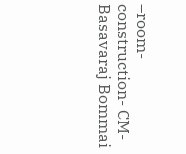–room- construction- CM- Basavaraj Bommai